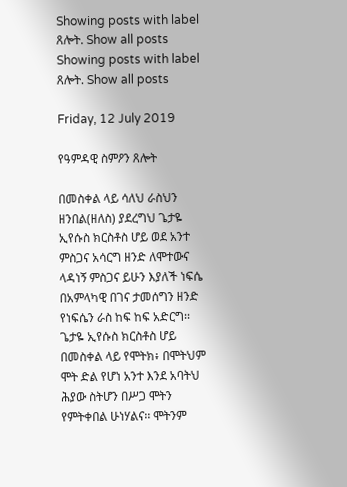Showing posts with label ጸሎት. Show all posts
Showing posts with label ጸሎት. Show all posts

Friday, 12 July 2019

የዓምዳዊ ስምዖን ጸሎት

በመስቀል ላይ ሳለህ ራስህን ዘንበል(ዘለስ) ያደረግህ ጌታዬ ኢየሱስ ክርስቶስ ሆይ ወደ አንተ ምስጋና አሳርግ ዘንድ ለሞተውና ላዳነኝ ምስጋና ይሁን እያለች ነፍሴ በአምላካዊ በገና ታመሰግን ዘንድ የነፍሴን ራስ ከፍ ከፍ አድርግ፡፡
ጌታዬ ኢየሱስ ክርስቶስ ሆይ በመስቀል ላይ የሞትክ፥ በሞትህም ሞት ድል የሆነ አንተ እንደ አባትህ ሕያው ስትሆን በሥጋ ሞትን የምትቀበል ሁነሃልና፡፡ ሞትንም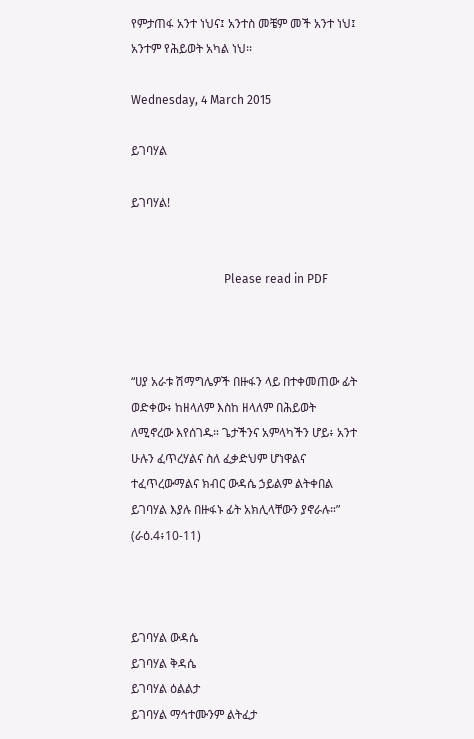የምታጠፋ አንተ ነህና፤ አንተስ መቼም መች አንተ ነህ፤ አንተም የሕይወት አካል ነህ፡፡

Wednesday, 4 March 2015

ይገባሃል

ይገባሃል!


                               Please read in PDF



“ሀያ አራቱ ሽማግሌዎች በዙፋን ላይ በተቀመጠው ፊት ወድቀው፥ ከዘላለም እስከ ዘላለም በሕይወት ለሚኖረው እየሰገዱ። ጌታችንና አምላካችን ሆይ፥ አንተ ሁሉን ፈጥረሃልና ስለ ፈቃድህም ሆነዋልና ተፈጥረውማልና ክብር ውዳሴ ኃይልም ልትቀበል ይገባሃል እያሉ በዙፋኑ ፊት አክሊላቸውን ያኖራሉ።”
(ራዕ.4፥10-11)



ይገባሃል ውዳሴ
ይገባሃል ቅዳሴ
ይገባሃል ዕልልታ
ይገባሃል ማኅተሙንም ልትፈታ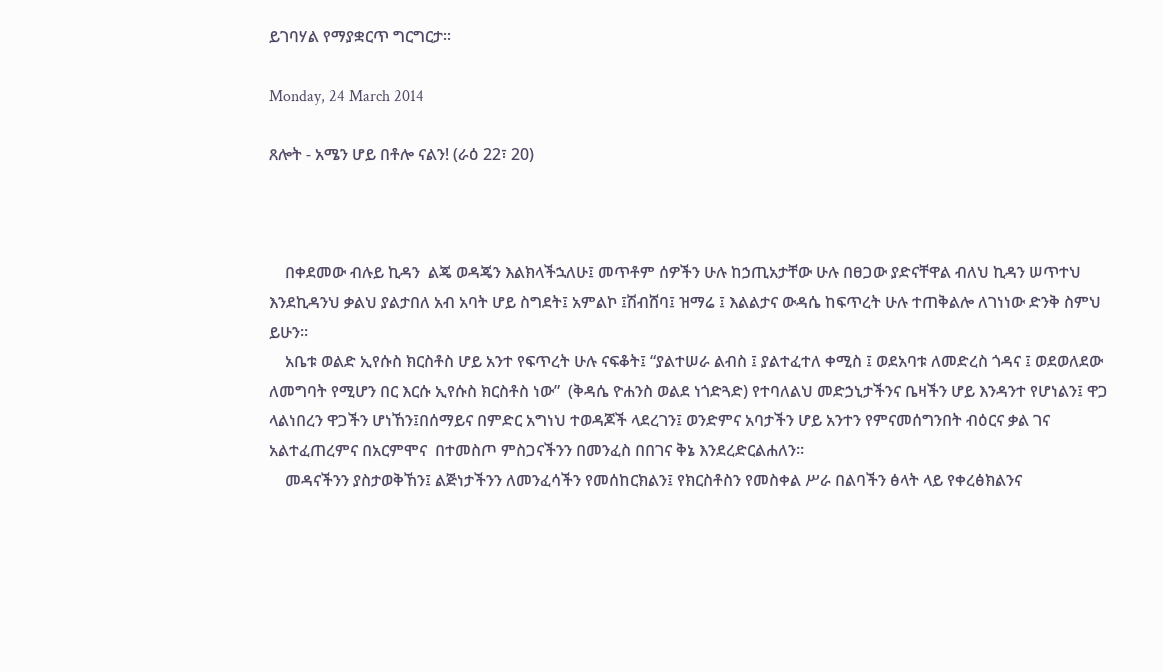ይገባሃል የማያቋርጥ ግርግርታ፡፡

Monday, 24 March 2014

ጸሎት - አሜን ሆይ በቶሎ ናልን! (ራዕ 22፣ 20)



    በቀደመው ብሉይ ኪዳን  ልጄ ወዳጄን እልክላችኋለሁ፤ መጥቶም ሰዎችን ሁሉ ከኃጢአታቸው ሁሉ በፀጋው ያድናቸዋል ብለህ ኪዳን ሠጥተህ እንደኪዳንህ ቃልህ ያልታበለ አብ አባት ሆይ ስግደት፤ አምልኮ ፤ሽብሸባ፤ ዝማሬ ፤ እልልታና ውዳሴ ከፍጥረት ሁሉ ተጠቅልሎ ለገነነው ድንቅ ስምህ ይሁን፡፡
    አቤቱ ወልድ ኢየሱስ ክርስቶስ ሆይ አንተ የፍጥረት ሁሉ ናፍቆት፤ “ያልተሠራ ልብስ ፤ ያልተፈተለ ቀሚስ ፤ ወደአባቱ ለመድረስ ጎዳና ፤ ወደወለደው ለመግባት የሚሆን በር እርሱ ኢየሱስ ክርስቶስ ነው”  (ቅዳሴ ዮሐንስ ወልደ ነጎድጓድ) የተባለልህ መድኃኒታችንና ቤዛችን ሆይ እንዳንተ የሆነልን፤ ዋጋ ላልነበረን ዋጋችን ሆነኸን፤በሰማይና በምድር አግነህ ተወዳጆች ላደረገን፤ ወንድምና አባታችን ሆይ አንተን የምናመሰግንበት ብዕርና ቃል ገና አልተፈጠረምና በአርምሞና  በተመስጦ ምስጋናችንን በመንፈስ በበገና ቅኔ እንደረድርልሐለን፡፡
    መዳናችንን ያስታወቅኸን፤ ልጅነታችንን ለመንፈሳችን የመሰከርክልን፤ የክርስቶስን የመስቀል ሥራ በልባችን ፅላት ላይ የቀረፅክልንና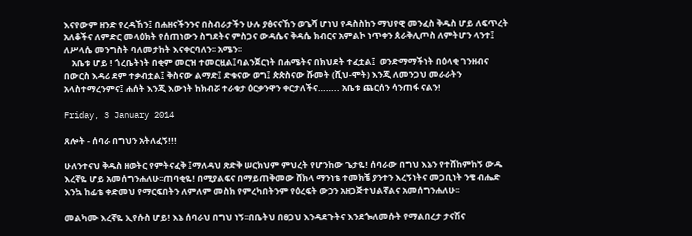እናየውም ዘንድ የረዳኸን፤ በሐዘናችንንና በስብራታችን ሁሉ ያፅናናኸን ወጌሻ ሆነህ የዳስስከን ማህየዊ መንፈስ ቅዱስ ሆይ ለፍጥረት አለቆችና ለምድር መላዕክት የሰጠነውን ስግደትና ምስጋና ውዳሴና ቅዳሴ ክብርና አምልኮ ነጥቀን ጰራቅሊጦስ ለምትሆን ላንተ፤ ለሥላሴ መንግስት ባለመታከት እናቀርባለን፡፡ አሜን፡፡
    አቤቱ ሆይ ! ጎረቤትነት በቂም መርዝ ተመርዟል፤ባልንጀርነት በሐሜትና በክህደት ተፈቷል፤  ወንድማማችነት በዕላቂ ገንዘብና በውርስ እዳሪ ደም ተቃብቷል፤ ቅስናው ልማድ፤ ድቁናው ወግ፤ ጵጵስናው ሹመት (ሺህ-ሞት) እንጂ ለመንጋህ መራራትን አላስተማረንምና፤ ሐሰት እንጂ እውነት ከክብሯ ተራቁታ ዕርቃንዋን ቀርታለችና…….. አቤቱ ጨርሰን ሳንጠፋ ናልን!

Friday, 3 January 2014

ጸሎት - ሰባራ በግህን አትለፈኝ!!!

ሁለንተናህ ቅዱስ ዘወትር የምትናፈቅ ፤ማለዳህ ጽድቅ ሠርክህም ምህረት የሆንከው ጌታዬ! ሰባራው በግህ እኔን የተሸከምከኝ ውዱ እረኛዬ ሆይ አመሰግንሐለሁ፡፡ጠባቂዬ! በሚያልፍና በማይጠቅመው ሸክላ ማንነቴ ተመክቼ ያንተን እረኝነትና መጋቢነት ንቄ ብሔድ እንኳ ከፊቴ ቀድመህ የማርፍበትን ለምለም መስክ የምረካበትንም የዕረፍት ውኃን አዘጋጅተህልኛልና አመሰግንሐለሁ፡፡

መልካሙ እረኛዬ ኢየሱስ ሆይ! እኔ ሰባራህ በግህ ነኝ፡፡በቤትህ በፀጋህ እንዳደጉትና እንደጐለመሱት የማልበረታ ታናሽና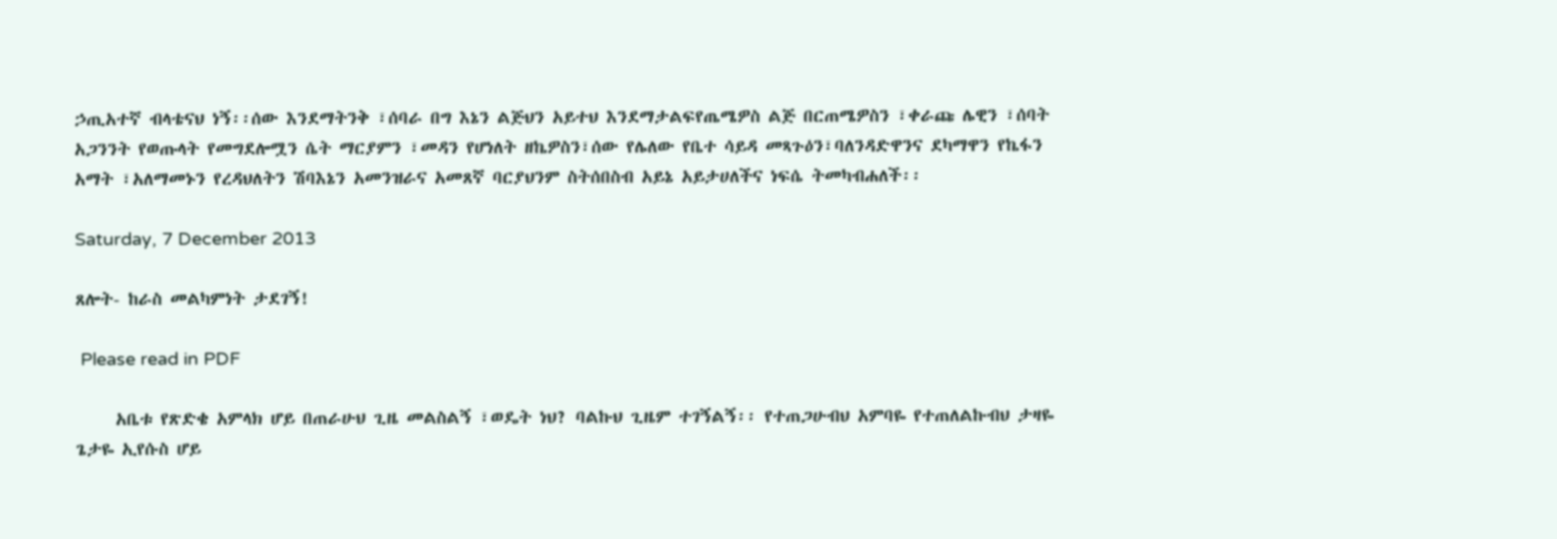ኃጢአተኛ ብላቴናህ ነኝ፡፡ሰው እንደማትንቅ ፣ሰባራ በግ እኔን ልጅህን አይተህ እንደማታልፍየጤሜዎስ ልጅ በርጠሜዎስን ፣ቀራጩ ሌዊን ፣ሰባት አጋንንት የወጡላት የመግደሎሟን ሴት ማርያምን ፣መዳን የሆነለት ዘኬዎስን፣ሰው የሌለው የቤተ ሳይዳ መጻጉዕን፣ባለንዳድዋንና ደካማዋን የኬፋን አማት ፣አለማመኑን የረዳህለትን ሽባእኔን አመንዝራና አመጸኛ ባርያህንም ስትሰበስብ አይኔ አይታሀለችና ነፍሴ ትመካብሐለች፡፡

Saturday, 7 December 2013

ጸሎት- ከራስ መልካምነት ታደገኝ!

 Please read in PDF

     አቤቱ የጽድቄ አምላክ ሆይ በጠራሁህ ጊዜ መልስልኝ ፣ወዴት ነህ? ባልኩህ ጊዜም ተገኝልኝ፡፡ የተጠጋሁብህ አምባዬ የተጠለልኩብህ ታዛዬ ጌታዬ ኢየሱስ ሆይ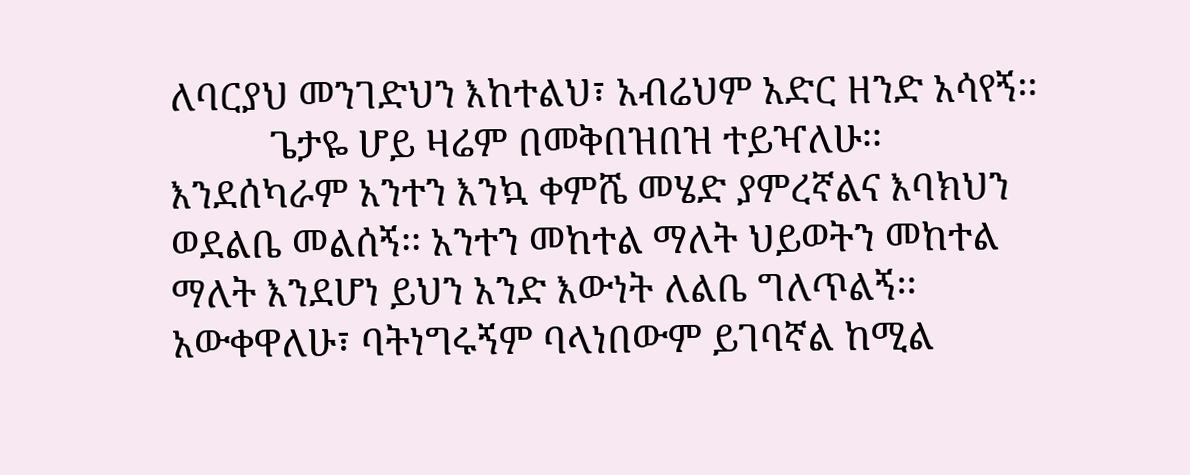ለባርያህ መንገድህን እከተልህ፣ አብሬህም አድር ዘንድ አሳየኝ፡፡
          ጌታዬ ሆይ ዛሬም በመቅበዝበዝ ተይዣለሁ፡፡ እንደሰካራም አንተን እንኳ ቀምሼ መሄድ ያምረኛልና እባክህን ወደልቤ መልሰኝ፡፡ አንተን መከተል ማለት ህይወትን መከተል ማለት እንደሆነ ይህን አንድ እውነት ለልቤ ግለጥልኝ፡፡ አውቀዋለሁ፣ ባትነግሩኝም ባላነበውም ይገባኛል ከሚል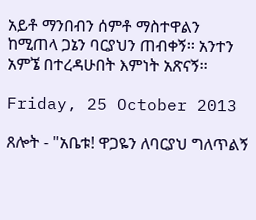አይቶ ማንበብን ሰምቶ ማስተዋልን ከሚጠላ ጋኔን ባርያህን ጠብቀኝ፡፡ አንተን አምኜ በተረዳሁበት እምነት አጽናኝ፡፡

Friday, 25 October 2013

ጸሎት - "አቤቱ! ዋጋዬን ለባርያህ ግለጥልኝ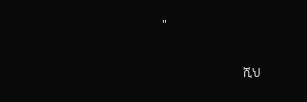"

                           ሺህ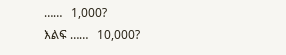……   1,000?
እልፍ ……   10,000?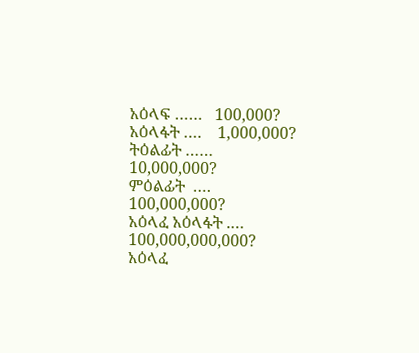አዕላፍ ……   100,000?
አዕላፋት ….    1,000,000?
ትዕልፊት ……    10,000,000?
ምዕልፊት  ….     100,000,000?
አዕላፈ አዕላፋት .…     100,000,000,000?
አዕላፈ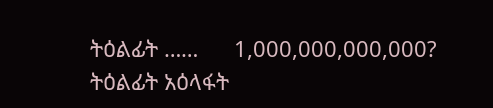ትዕልፊት ……      1,000,000,000,000?
ትዕልፊት አዕላፋት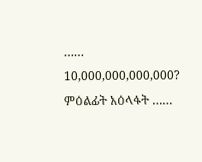……     10,000,000,000,000?
ምዕልፊት አዕላፋት ……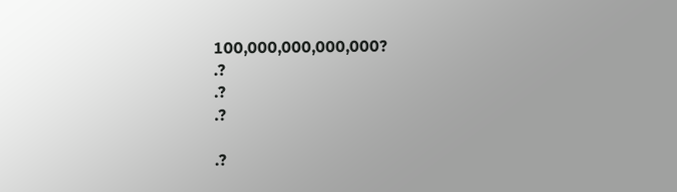100,000,000,000,000?
.?
.?
.?

.?